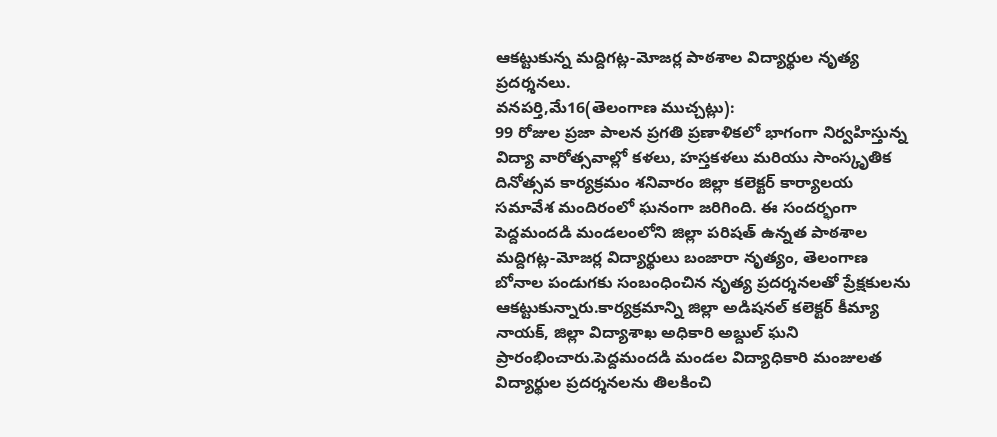ఆకట్టుకున్న మద్దిగట్ల-మోజర్ల పాఠశాల విద్యార్థుల నృత్య ప్రదర్శనలు.
వనపర్తి,మే16(తెలంగాణ ముచ్చట్లు):
99 రోజుల ప్రజా పాలన ప్రగతి ప్రణాళికలో భాగంగా నిర్వహిస్తున్న విద్యా వారోత్సవాల్లో కళలు, హస్తకళలు మరియు సాంస్కృతిక దినోత్సవ కార్యక్రమం శనివారం జిల్లా కలెక్టర్ కార్యాలయ సమావేశ మందిరంలో ఘనంగా జరిగింది. ఈ సందర్భంగా పెద్దమందడి మండలంలోని జిల్లా పరిషత్ ఉన్నత పాఠశాల మద్దిగట్ల-మోజర్ల విద్యార్థులు బంజారా నృత్యం, తెలంగాణ బోనాల పండుగకు సంబంధించిన నృత్య ప్రదర్శనలతో ప్రేక్షకులను ఆకట్టుకున్నారు.కార్యక్రమాన్ని జిల్లా అడిషనల్ కలెక్టర్ కీమ్యా నాయక్, జిల్లా విద్యాశాఖ అధికారి అబ్దుల్ ఘని ప్రారంభించారు.పెద్దమందడి మండల విద్యాధికారి మంజులత విద్యార్థుల ప్రదర్శనలను తిలకించి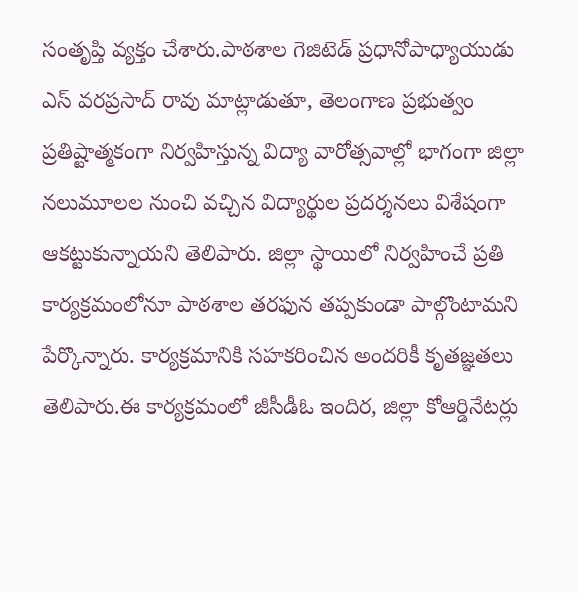సంతృప్తి వ్యక్తం చేశారు.పాఠశాల గెజిటెడ్ ప్రధానోపాధ్యాయుడు ఎస్ వరప్రసాద్ రావు మాట్లాడుతూ, తెలంగాణ ప్రభుత్వం ప్రతిష్టాత్మకంగా నిర్వహిస్తున్న విద్యా వారోత్సవాల్లో భాగంగా జిల్లా నలుమూలల నుంచి వచ్చిన విద్యార్థుల ప్రదర్శనలు విశేషంగా ఆకట్టుకున్నాయని తెలిపారు. జిల్లా స్థాయిలో నిర్వహించే ప్రతి కార్యక్రమంలోనూ పాఠశాల తరఫున తప్పకుండా పాల్గొంటామని పేర్కొన్నారు. కార్యక్రమానికి సహకరించిన అందరికీ కృతజ్ఞతలు తెలిపారు.ఈ కార్యక్రమంలో జీసీడీఓ ఇందిర, జిల్లా కోఆర్డినేటర్లు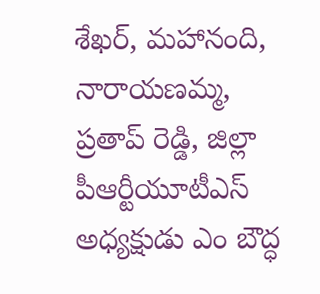శేఖర్, మహానంది, నారాయణమ్మ, ప్రతాప్ రెడ్డి, జిల్లా పీఆర్టీయూటీఎస్ అధ్యక్షుడు ఎం బౌద్ధ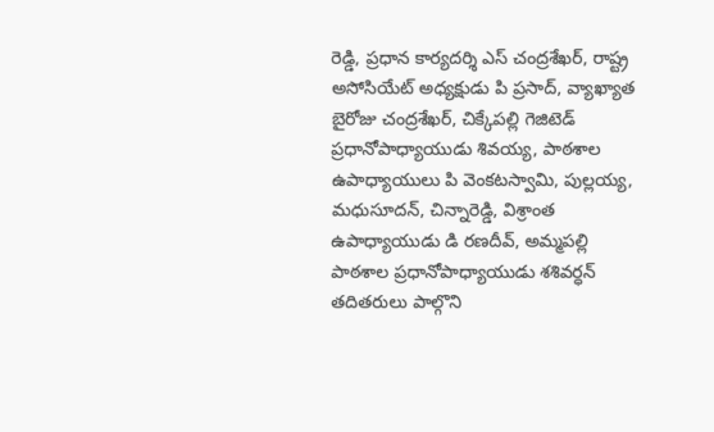రెడ్డి, ప్రధాన కార్యదర్శి ఎస్ చంద్రశేఖర్, రాష్ట్ర అసోసియేట్ అధ్యక్షుడు పి ప్రసాద్, వ్యాఖ్యాత బైరోజు చంద్రశేఖర్, చిక్కేపల్లి గెజిటెడ్ ప్రధానోపాధ్యాయుడు శివయ్య, పాఠశాల ఉపాధ్యాయులు పి వెంకటస్వామి, పుల్లయ్య, మధుసూదన్, చిన్నారెడ్డి, విశ్రాంత ఉపాధ్యాయుడు డి రణదీవ్, అమ్మపల్లి పాఠశాల ప్రధానోపాధ్యాయుడు శశివర్ధన్ తదితరులు పాల్గొని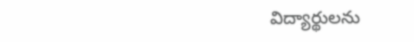విద్యార్థులను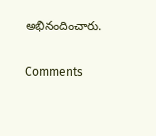అభినందించారు.


Comments